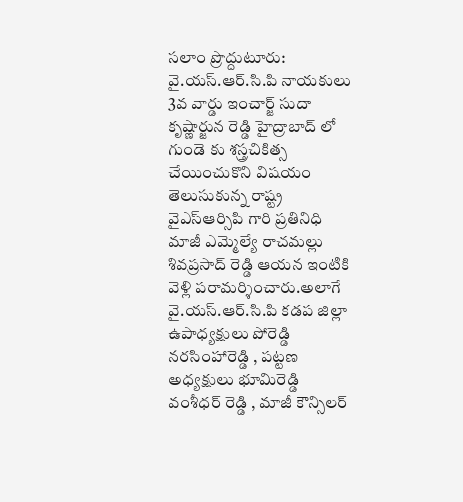సలాం ప్రొద్దుటూరు:
వై.యస్.ఆర్.సి.పి నాయకులు 3వ వార్డు ఇంచార్జ్ సుదా కృష్ణార్జున రెడ్డి హైద్రాబాద్ లో గుండె కు శస్త్రచికిత్స చేయించుకొని విషయం తెలుసుకున్న రాష్ట్ర వైఎస్ఆర్సిపి గారి ప్రతినిధి మాజీ ఎమ్మెల్యే రాచమల్లు శివప్రసాద్ రెడ్డి ఆయన ఇంటికి వెళ్లి పరామర్శించారు.అలాగే వై.యస్.ఆర్.సి.పి కడప జిల్లా ఉపాధ్యక్షులు పోరెడ్డి నరసింహారెడ్డి , పట్టణ అధ్యక్షులు భూమిరెడ్డి వంశీధర్ రెడ్డి , మాజీ కౌన్సిలర్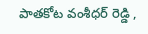పాతకోట వంశీధర్ రెడ్డి ,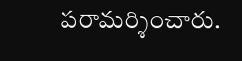పరామర్శించారు.